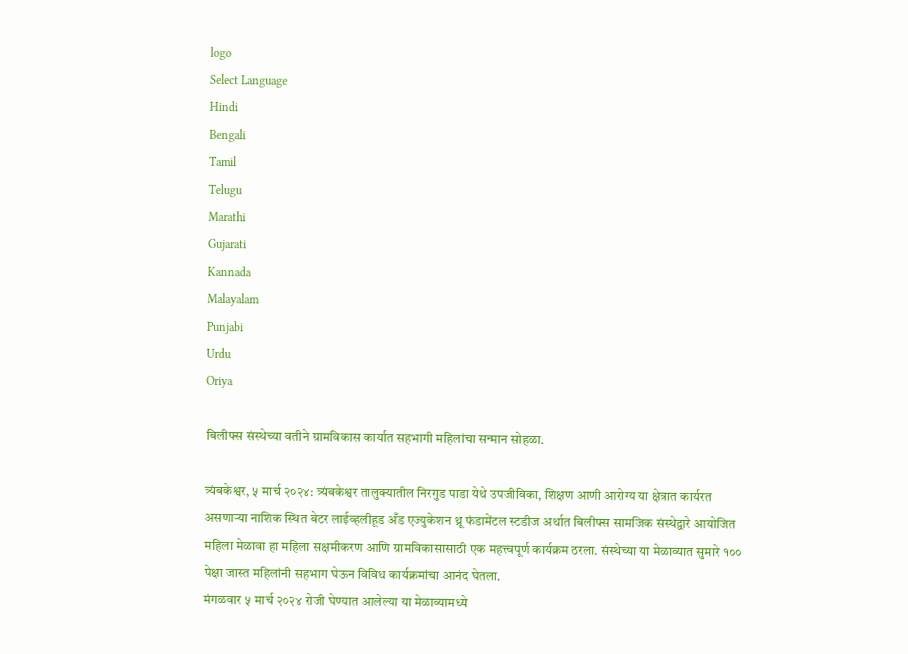logo
Select Language
Hindi
Bengali
Tamil
Telugu
Marathi
Gujarati
Kannada
Malayalam
Punjabi
Urdu
Oriya

बिलीफ्स संस्थेच्या वतीने ग्रामविकास कार्यात सहभागी महिलांचा सन्मान सोहळा.

त्र्यंबकेश्वर, ५ मार्च २०२४: त्र्यंबकेश्वर तालुक्यातील निरगुड पाडा येथे उपजीविका, शिक्षण आणी आरोग्य या क्षेत्रात कार्यरत असणाऱ्या नाशिक स्थित बेटर लाईव्हलीहूड अँड एज्युकेशन थ्रू फंडामेंटल स्टडीज अर्थात बिलीफ्स सामजिक संस्थेद्वारे आयोजित महिला मेळावा हा महिला सक्षमीकरण आणि ग्रामविकासासाठी एक महत्त्वपूर्ण कार्यक्रम ठरला. संस्थेच्या या मेळाव्यात सुमारे १०० पेक्षा जास्त महिलांनी सहभाग घेऊन विविध कार्यक्रमांचा आनंद घेतला.
मंगळवार ५ मार्च २०२४ रोजी घेण्यात आलेल्या या मेळाव्यामध्ये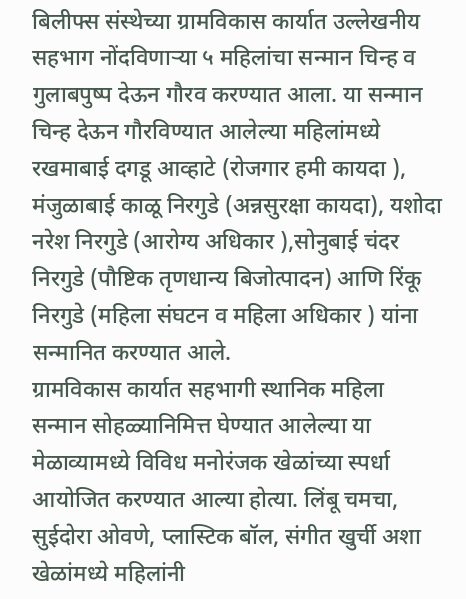बिलीफ्स संस्थेच्या ग्रामविकास कार्यात उल्लेखनीय सहभाग नोंदविणाऱ्या ५ महिलांचा सन्मान चिन्ह व गुलाबपुष्प देऊन गौरव करण्यात आला. या सन्मान चिन्ह देऊन गौरविण्यात आलेल्या महिलांमध्ये रखमाबाई दगडू आव्हाटे (रोजगार हमी कायदा ), मंजुळाबाई काळू निरगुडे (अन्नसुरक्षा कायदा), यशोदा नरेश निरगुडे (आरोग्य अधिकार ),सोनुबाई चंदर निरगुडे (पौष्टिक तृणधान्य बिजोत्पादन) आणि रिंकू निरगुडे (महिला संघटन व महिला अधिकार ) यांना सन्मानित करण्यात आले.
ग्रामविकास कार्यात सहभागी स्थानिक महिला सन्मान सोहळ्यानिमित्त घेण्यात आलेल्या या मेळाव्यामध्ये विविध मनोरंजक खेळांच्या स्पर्धा आयोजित करण्यात आल्या होत्या. लिंबू चमचा, सुईदोरा ओवणे, प्लास्टिक बॉल, संगीत खुर्ची अशा खेळांमध्ये महिलांनी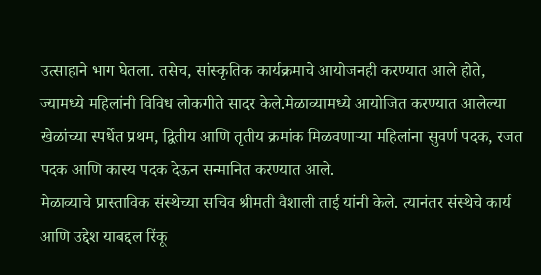उत्साहाने भाग घेतला. तसेच, सांस्कृतिक कार्यक्रमाचे आयोजनही करण्यात आले होते, ज्यामध्ये महिलांनी विविध लोकगीते सादर केले.मेळाव्यामध्ये आयोजित करण्यात आलेल्या खेळांच्या स्पर्धेत प्रथम, द्वितीय आणि तृतीय क्रमांक मिळवणाऱ्या महिलांना सुवर्ण पदक, रजत पदक आणि कास्य पदक देऊन सन्मानित करण्यात आले.
मेळाव्याचे प्रास्ताविक संस्थेच्या सचिव श्रीमती वैशाली ताई यांनी केले. त्यानंतर संस्थेचे कार्य आणि उद्देश याबद्दल रिंकू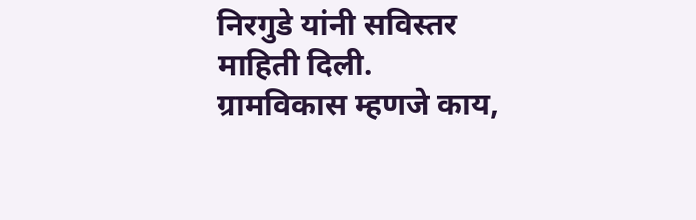निरगुडे यांनी सविस्तर माहिती दिली. ग्रामविकास म्हणजे काय,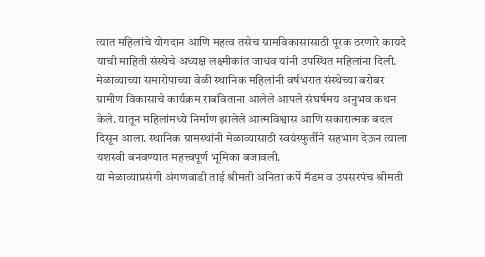त्यात महिलांचे योगदान आणि महत्व तसेच ग्रामविकासासाठी पूरक ठरणारे कायदे याची माहिती संस्थेचे अध्यक्ष लक्ष्मीकांत जाधव यांनी उपस्थित महिलांना दिली. मेळाव्याच्या समारोपाच्या वेळी स्थानिक महिलांनी वर्षभरात संस्थेच्या बरोबर ग्रामीण विकासाचे कार्यक्रम राबविताना आलेले आपले संघर्षमय अनुभव कथन केले. यातून महिलांमध्ये निर्माण झालेले आत्मविश्वास आणि सकारात्मक बदल दिसून आला. स्थानिक ग्रामस्थांनी मेळाव्यासाठी स्वयंस्फुर्तीने सहभाग देऊन त्याला यशस्वी बनवण्यात महत्त्वपूर्ण भूमिका बजावली.
या मेळाव्याप्रसंगी अंगणवाडी ताई श्रीमती अनिता कर्पे मॅडम व उपसरपंच श्रीमती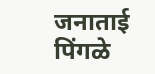जनाताई पिंगळे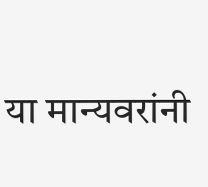या मान्यवरांनी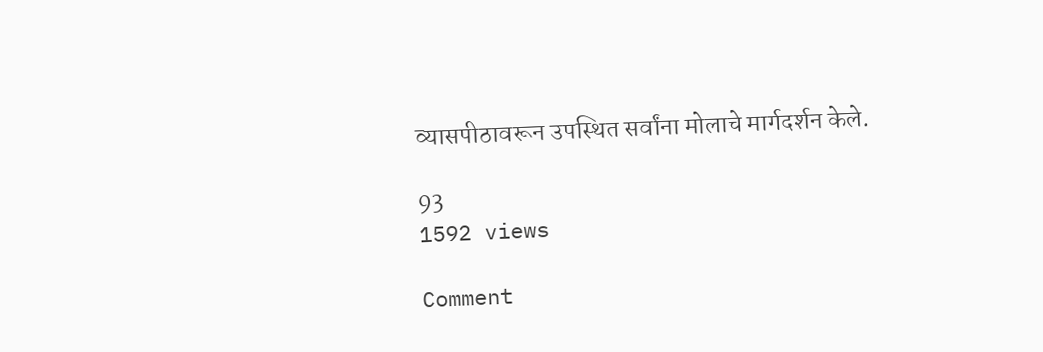व्यासपीठावरून उपस्थित सर्वांना मोलाचे मार्गदर्शन केले.

93
1592 views

Comment